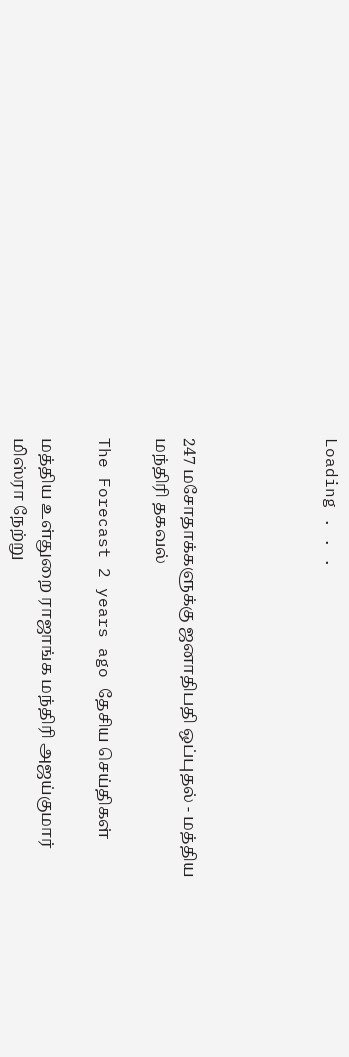Loading . . .




247 மசோதாக்களுக்கு ஜனாதிபதி ஒப்புதல் - மத்திய மந்திரி தகவல்

The Forecast 2 years ago தேசிய செய்திகள்

மத்திய உள்துறை ராஜாங்க மந்திரி அஜய்குமார் மிஸ்ரா நேற்று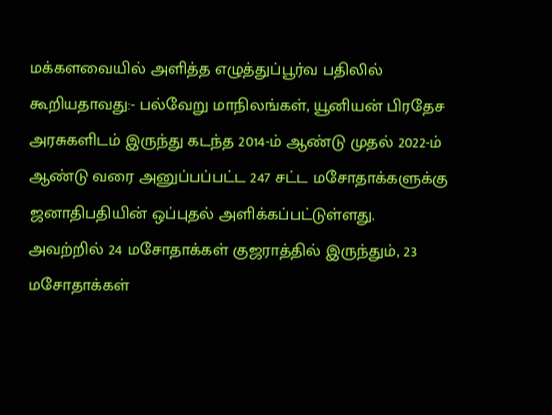மக்களவையில் அளித்த எழுத்துப்பூர்வ பதிலில் கூறியதாவது:- பல்வேறு மாநிலங்கள், யூனியன் பிரதேச அரசுகளிடம் இருந்து கடந்த 2014-ம் ஆண்டு முதல் 2022-ம் ஆண்டு வரை அனுப்பப்பட்ட 247 சட்ட மசோதாக்களுக்கு ஜனாதிபதியின் ஒப்புதல் அளிக்கப்பட்டுள்ளது. அவற்றில் 24 மசோதாக்கள் குஜராத்தில் இருந்தும், 23 மசோதாக்கள்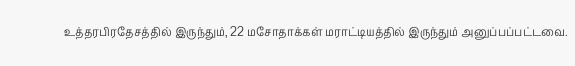உத்தரபிரதேசத்தில் இருந்தும், 22 மசோதாக்கள் மராட்டியத்தில் இருந்தும் அனுப்பப்பட்டவை.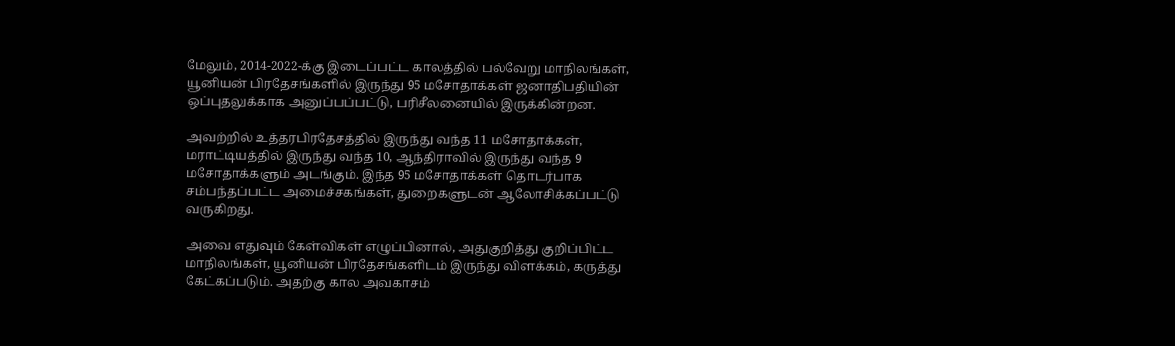மேலும், 2014-2022-க்கு இடைப்பட்ட காலத்தில் பல்வேறு மாநிலங்கள், யூனியன் பிரதேசங்களில் இருந்து 95 மசோதாக்கள் ஜனாதிபதியின் ஒப்புதலுக்காக அனுப்பப்பட்டு, பரிசீலனையில் இருக்கின்றன.

அவற்றில் உத்தரபிரதேசத்தில் இருந்து வந்த 11 மசோதாக்கள், மராட்டியத்தில் இருந்து வந்த 10, ஆந்திராவில் இருந்து வந்த 9 மசோதாக்களும் அடங்கும். இந்த 95 மசோதாக்கள் தொடர்பாக சம்பந்தப்பட்ட அமைச்சகங்கள், துறைகளுடன் ஆலோசிக்கப்பட்டு வருகிறது.

அவை எதுவும் கேள்விகள் எழுப்பினால், அதுகுறித்து குறிப்பிட்ட மாநிலங்கள், யூனியன் பிரதேசங்களிடம் இருந்து விளக்கம், கருத்து கேட்கப்படும். அதற்கு கால அவகாசம்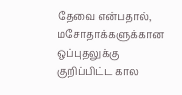தேவை என்பதால், மசோதாக்களுக்கான ஒப்புதலுக்கு குறிப்பிட்ட கால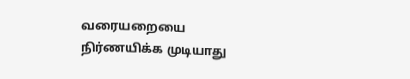வரையறையை நிர்ணயிக்க முடியாது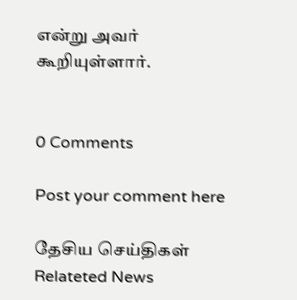என்று அவர் கூறியுள்ளார்.


0 Comments

Post your comment here

தேசிய செய்திகள் Relateted News